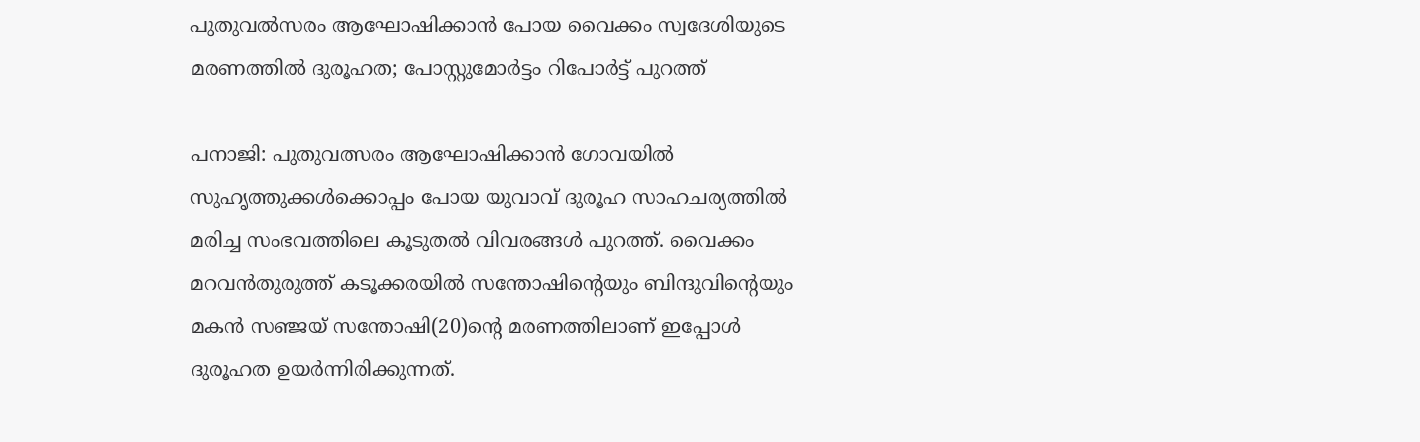പുതുവല്‍സരം ആഘോഷിക്കാന്‍ പോയ വൈക്കം സ്വദേശിയുടെ മരണത്തില്‍ ദുരൂഹത; പോസ്റ്റുമോര്‍ട്ടം റിപോര്‍ട്ട് പുറത്ത്

പനാജി: പുതുവത്സരം ആഘോഷിക്കാന്‍ ഗോവയില്‍ സുഹൃത്തുക്കള്‍ക്കൊപ്പം പോയ യുവാവ് ദുരൂഹ സാഹചര്യത്തില്‍ മരിച്ച സംഭവത്തിലെ കൂടുതല്‍ വിവരങ്ങള്‍ പുറത്ത്. വൈക്കം മറവന്‍തുരുത്ത് കടൂക്കരയില്‍ സന്തോഷിന്റെയും ബിന്ദുവിന്റെയും മകന്‍ സഞ്ജയ് സന്തോഷി(20)ന്റെ മരണത്തിലാണ് ഇപ്പോള്‍ ദുരൂഹത ഉയര്‍ന്നിരിക്കുന്നത്.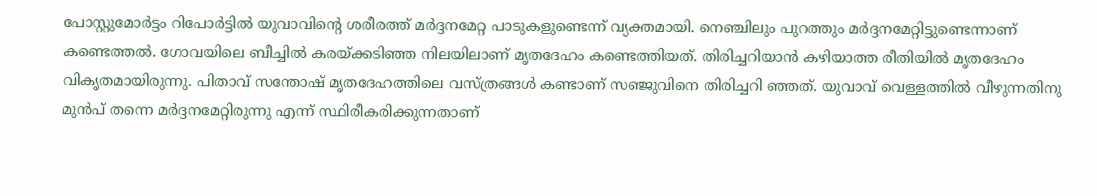പോസ്റ്റുമോര്‍ട്ടം റിപോര്‍ട്ടില്‍ യുവാവിന്റെ ശരീരത്ത് മര്‍ദ്ദനമേറ്റ പാടുകളുണ്ടെന്ന് വ്യക്തമായി. നെഞ്ചിലും പുറത്തും മര്‍ദ്ദനമേറ്റിട്ടുണ്ടെന്നാണ് കണ്ടെത്തല്‍. ഗോവയിലെ ബീച്ചില്‍ കരയ്ക്കടിഞ്ഞ നിലയിലാണ് മൃതദേഹം കണ്ടെത്തിയത്. തിരിച്ചറിയാന്‍ കഴിയാത്ത രീതിയില്‍ മൃതദേഹം വികൃതമായിരുന്നു. പിതാവ് സന്തോഷ് മൃതദേഹത്തിലെ വസ്ത്രങ്ങള്‍ കണ്ടാണ് സഞ്ജുവിനെ തിരിച്ചറി ഞ്ഞത്. യുവാവ് വെള്ളത്തില്‍ വീഴുന്നതിനു മുന്‍പ് തന്നെ മര്‍ദ്ദനമേറ്റിരുന്നു എന്ന് സ്ഥിരീകരിക്കുന്നതാണ്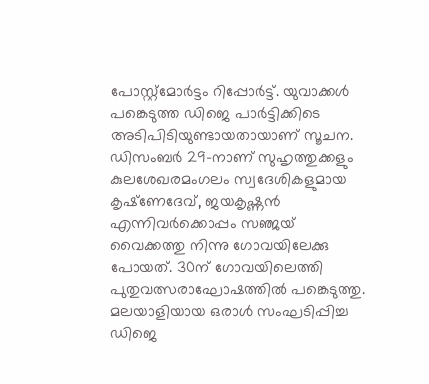പോസ്റ്റ്‌മോര്‍ട്ടം റിപ്പോര്‍ട്ട്. യുവാക്കള്‍ പങ്കെടുത്ത ഡിജെ പാര്‍ട്ടിക്കിടെ അടിപിടിയുണ്ടായതായാണ് സൂചന.
ഡിസംബര്‍ 29-നാണ് സുഹൃത്തുക്കളും കുലശേഖരമംഗലം സ്വദേശികളുമായ കൃഷ്‌ണേദേവ്, ജയകൃഷ്ണന്‍ എന്നിവര്‍ക്കൊപ്പം സഞ്ജയ് വൈക്കത്തു നിന്നു ഗോവയിലേക്കു പോയത്. 30ന് ഗോവയിലെത്തി പുതുവത്സരാഘോഷത്തില്‍ പങ്കെടുത്തു. മലയാളിയായ ഒരാള്‍ സംഘടിപ്പിച്ച ഡിജെ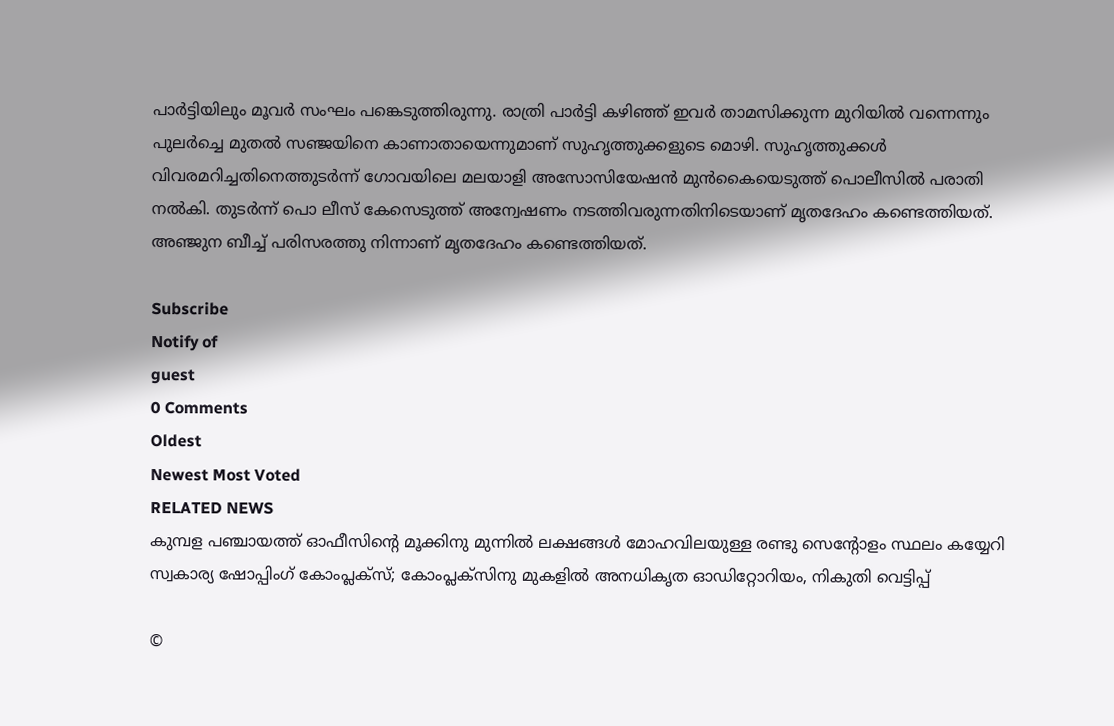പാര്‍ട്ടിയിലും മൂവര്‍ സംഘം പങ്കെടുത്തിരുന്നു. രാത്രി പാര്‍ട്ടി കഴിഞ്ഞ് ഇവര്‍ താമസിക്കുന്ന മുറിയില്‍ വന്നെന്നും പുലര്‍ച്ചെ മുതല്‍ സഞ്ജയിനെ കാണാതായെന്നുമാണ് സുഹൃത്തുക്കളുടെ മൊഴി. സുഹൃത്തുക്കള്‍ വിവരമറിച്ചതിനെത്തുടര്‍ന്ന് ഗോവയിലെ മലയാളി അസോസിയേഷന്‍ മുന്‍കൈയെടുത്ത് പൊലീസില്‍ പരാതി നല്‍കി. തുടര്‍ന്ന് പൊ ലീസ് കേസെടുത്ത് അന്വേഷണം നടത്തിവരുന്നതിനിടെയാണ് മൃതദേഹം കണ്ടെത്തിയത്. അഞ്ജുന ബീച്ച് പരിസരത്തു നിന്നാണ് മൃതദേഹം കണ്ടെത്തിയത്.

Subscribe
Notify of
guest
0 Comments
Oldest
Newest Most Voted
RELATED NEWS
കുമ്പള പഞ്ചായത്ത് ഓഫീസിന്റെ മൂക്കിനു മുന്നില്‍ ലക്ഷങ്ങള്‍ മോഹവിലയുള്ള രണ്ടു സെന്റോളം സ്ഥലം കയ്യേറി സ്വകാര്യ ഷോപ്പിംഗ് കോംപ്ലക്‌സ്; കോംപ്ലക്‌സിനു മുകളില്‍ അനധികൃത ഓഡിറ്റോറിയം, നികുതി വെട്ടിപ്പ്

©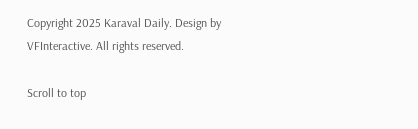Copyright 2025 Karaval Daily. Design by VFInteractive. All rights reserved.

Scroll to top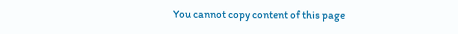You cannot copy content of this page